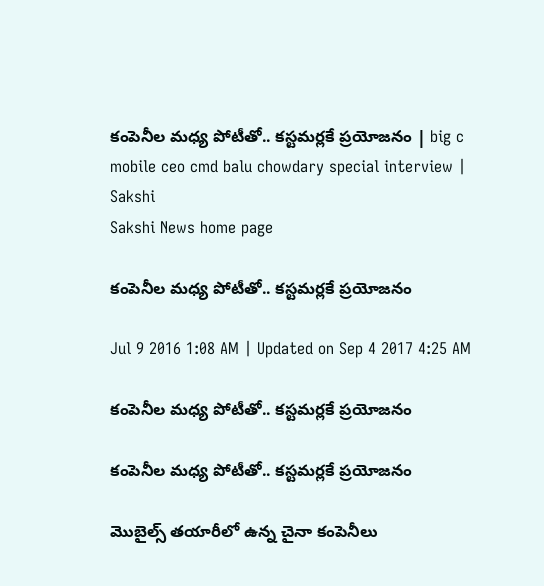కంపెనీల మధ్య పోటీతో.. కస్టమర్లకే ప్రయోజనం | big c mobile ceo cmd balu chowdary special interview | Sakshi
Sakshi News home page

కంపెనీల మధ్య పోటీతో.. కస్టమర్లకే ప్రయోజనం

Jul 9 2016 1:08 AM | Updated on Sep 4 2017 4:25 AM

కంపెనీల మధ్య పోటీతో.. కస్టమర్లకే ప్రయోజనం

కంపెనీల మధ్య పోటీతో.. కస్టమర్లకే ప్రయోజనం

మొబైల్స్ తయారీలో ఉన్న చైనా కంపెనీలు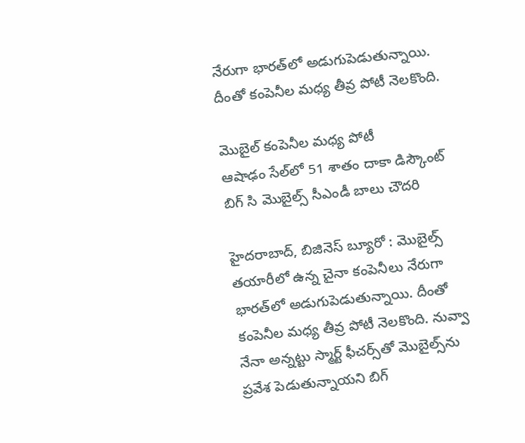నేరుగా భారత్‌లో అడుగుపెడుతున్నాయి. దీంతో కంపెనీల మధ్య తీవ్ర పోటీ నెలకొంది.

మొబైల్ కంపెనీల మధ్య పోటీ
ఆషాఢం సేల్‌లో 51 శాతం దాకా డిస్కౌంట్
బిగ్ సి మొబైల్స్ సీఎండీ బాలు చౌదరి

హైదరాబాద్, బిజినెస్ బ్యూరో : మొబైల్స్ తయారీలో ఉన్న చైనా కంపెనీలు నేరుగా భారత్‌లో అడుగుపెడుతున్నాయి. దీంతో కంపెనీల మధ్య తీవ్ర పోటీ నెలకొంది. నువ్వా నేనా అన్నట్టు స్మార్ట్ ఫీచర్స్‌తో మొబైల్స్‌ను ప్రవేశ పెడుతున్నాయని బిగ్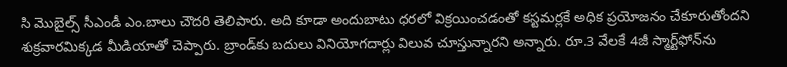సి మొబైల్స్ సీఎండీ ఎం.బాలు చౌదరి తెలిపారు. అది కూడా అందుబాటు ధరలో విక్రయించడంతో కస్టమర్లకే అధిక ప్రయోజనం చేకూరుతోందని శుక్రవారమిక్కడ మీడియాతో చెప్పారు. బ్రాండ్‌కు బదులు వినియోగదార్లు విలువ చూస్తున్నారని అన్నారు. రూ.3 వేలకే 4జీ స్మార్ట్‌ఫోన్‌ను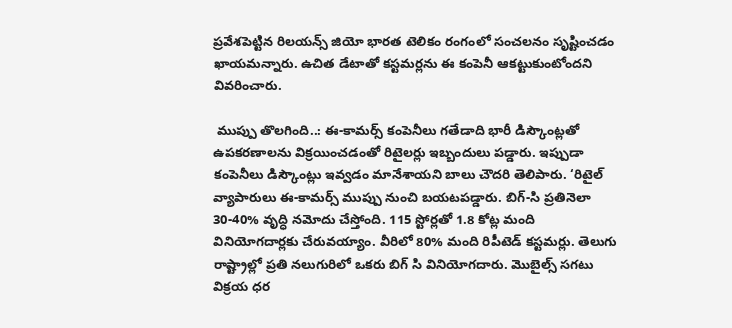ప్రవేశపెట్టిన రిలయన్స్ జియో భారత టెలికం రంగంలో సంచలనం సృష్టించడం ఖాయమన్నారు. ఉచిత డేటాతో కస్టమర్లను ఈ కంపెనీ ఆకట్టుకుంటోందని వివరించారు.

 ముప్పు తొలగింది..: ఈ-కామర్స్ కంపెనీలు గతేడాది భారీ డిస్కౌంట్లతో ఉపకరణాలను విక్రయించడంతో రిటైలర్లు ఇబ్బందులు పడ్డారు. ఇప్పుడా కంపెనీలు డిస్కౌంట్లు ఇవ్వడం మానేశాయని బాలు చౌదరి తెలిపారు. ‘రిటైల్ వ్యాపారులు ఈ-కామర్స్ ముప్పు నుంచి బయటపడ్డారు. బిగ్-సి ప్రతినెలా 30-40% వృద్ధి నమోదు చేస్తోంది. 115 స్టోర్లతో 1.8 కోట్ల మంది వినియోగదార్లకు చేరువయ్యాం. వీరిలో 80% మంది రిపీటెడ్ కస్టమర్లు. తెలుగు రాష్ట్రాల్లో ప్రతి నలుగురిలో ఒకరు బిగ్ సి వినియోగదారు. మొబైల్స్ సగటు విక్రయ ధర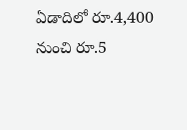ఏడాదిలో రూ.4,400 నుంచి రూ.5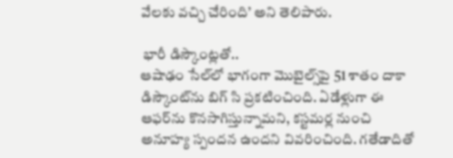వేలకు వచ్చి చేరింది’ అని తెలిపారు.

 భారీ డిస్కౌంట్లతో..
ఆషాఢం సేల్‌లో భాగంగా మొబైల్స్‌పై 51 శాతం దాకా డిస్కౌంట్‌ను బిగ్ సి ప్రకటించింది. ఏడేళ్లుగా ఈ ఆఫర్‌ను కొనసాగిస్తున్నామని, కస్టమర్ల నుంచి అనూహ్య స్పందన ఉందని వివరించింది. గతేడాదితో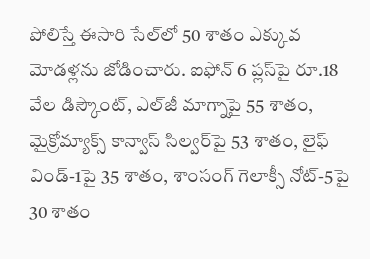పోలిస్తే ఈసారి సేల్‌లో 50 శాతం ఎక్కువ మోడళ్లను జోడించారు. ఐఫోన్ 6 ప్లస్‌పై రూ.18 వేల డిస్కౌంట్, ఎల్‌జీ మాగ్నాపై 55 శాతం, మైక్రోమ్యాక్స్ కాన్వాస్ సిల్వర్‌పై 53 శాతం, లైఫ్ విండ్-1పై 35 శాతం, శాంసంగ్ గెలాక్సీ నోట్-5పై 30 శాతం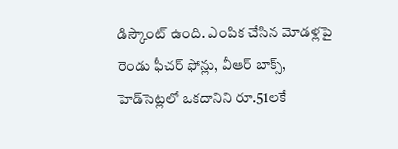డిస్కౌంట్ ఉంది. ఎంపిక చేసిన మోడళ్లపై రెండు ఫీచర్ ఫోన్లు, వీఆర్ బాక్స్, హెడ్‌సెట్లలో ఒకదానిని రూ.51లకే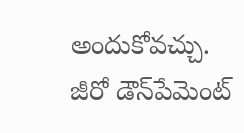అందుకోవచ్చు. జీరో డౌన్‌పేమెంట్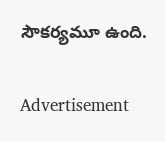సౌకర్యమూ ఉంది.

Advertisement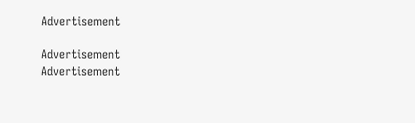Advertisement

Advertisement
Advertisement